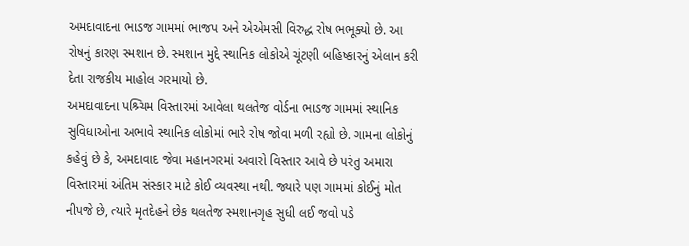અમદાવાદના ભાડજ ગામમાં ભાજપ અને એએમસી વિરુદ્ધ રોષ ભભૂક્યો છે. આ રોષનું કારણ સ્મશાન છે. સ્મશાન મુદ્દે સ્થાનિક લોકોએ ચૂંટણી બહિષ્કારનું એલાન કરી દેતા રાજકીય માહોલ ગરમાયો છે.
અમદાવાદના પશ્ર્ચિમ વિસ્તારમાં આવેલા થલતેજ વોર્ડના ભાડજ ગામમાં સ્થાનિક સુવિધાઓના અભાવે સ્થાનિક લોકોમાં ભારે રોષ જોવા મળી રહ્યો છે. ગામના લોકોનું કહેવું છે કે, અમદાવાદ જેવા મહાનગરમાં અવારો વિસ્તાર આવે છે પરંતુ અમારા વિસ્તારમાં અંતિમ સંસ્કાર માટે કોઈ વ્યવસ્થા નથી. જ્યારે પણ ગામમાં કોઈનું મોત નીપજે છે, ત્યારે મૃતદેહને છેક થલતેજ સ્મશાનગૃહ સુધી લઈ જવો પડે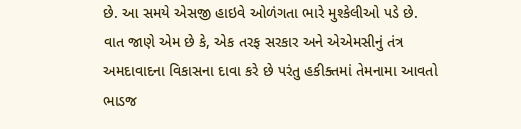છે. આ સમયે એસજી હાઇવે ઓળંગતા ભારે મુશ્કેલીઓ પડે છે.
વાત જાણે એમ છે કે, એક તરફ સરકાર અને એએમસીનું તંત્ર અમદાવાદના વિકાસના દાવા કરે છે પરંતુ હકીક્તમાં તેમનામા આવતો ભાડજ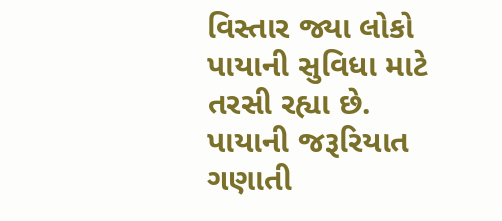વિસ્તાર જ્યા લોકો પાયાની સુવિધા માટે તરસી રહ્યા છે. પાયાની જરૂરિયાત ગણાતી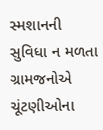સ્મશાનની સુવિધા ન મળતા ગ્રામજનોએ ચૂંટણીઓના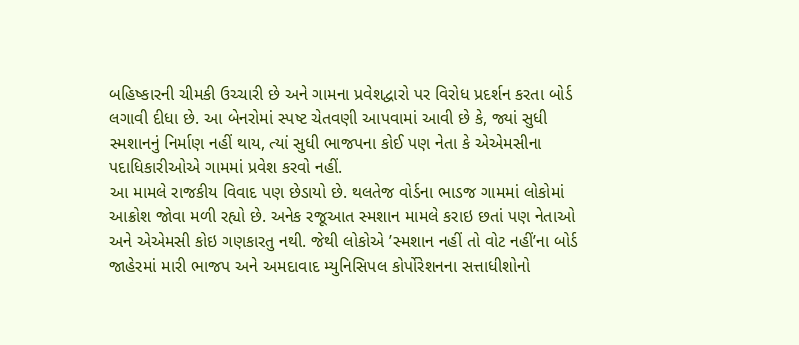બહિષ્કારની ચીમકી ઉચ્ચારી છે અને ગામના પ્રવેશદ્વારો પર વિરોધ પ્રદર્શન કરતા બોર્ડ લગાવી દીધા છે. આ બેનરોમાં સ્પષ્ટ ચેતવણી આપવામાં આવી છે કે, જ્યાં સુધી સ્મશાનનું નિર્માણ નહીં થાય, ત્યાં સુધી ભાજપના કોઈ પણ નેતા કે એએમસીના પદાધિકારીઓએ ગામમાં પ્રવેશ કરવો નહીં.
આ મામલે રાજકીય વિવાદ પણ છેડાયો છે. થલતેજ વોર્ડના ભાડજ ગામમાં લોકોમાં આક્રોશ જોવા મળી રહ્યો છે. અનેક રજૂઆત સ્મશાન મામલે કરાઇ છતાં પણ નેતાઓ અને એએમસી કોઇ ગણકારતુ નથી. જેથી લોકોએ ’સ્મશાન નહીં તો વોટ નહીં’ના બોર્ડ જાહેરમાં મારી ભાજપ અને અમદાવાદ મ્યુનિસિપલ કોર્પોરેશનના સત્તાધીશોનો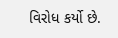વિરોધ કર્યો છે.